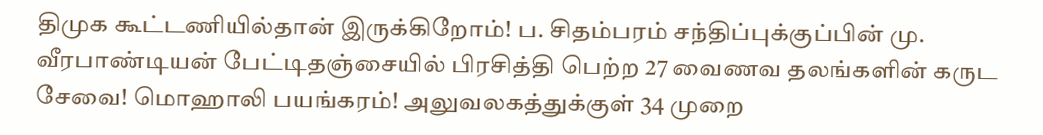திமுக கூட்டணியில்தான் இருக்கிறோம்! ப. சிதம்பரம் சந்திப்புக்குப்பின் மு. வீரபாண்டியன் பேட்டிதஞ்சையில் பிரசித்தி பெற்ற 27 வைணவ தலங்களின் கருட சேவை! மொஹாலி பயங்கரம்! அலுவலகத்துக்குள் 34 முறை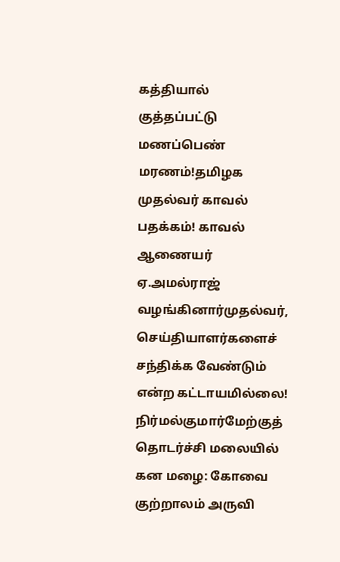கத்தியால் குத்தப்பட்டு மணப்பெண் மரணம்!தமிழக முதல்வர் காவல் பதக்கம்! காவல் ஆணையர் ஏ.அமல்ராஜ் வழங்கினார்முதல்வர், செய்தியாளர்களைச் சந்திக்க வேண்டும் என்ற கட்டாயமில்லை! நிர்மல்குமார்மேற்குத் தொடர்ச்சி மலையில் கன மழை: கோவை குற்றாலம் அருவி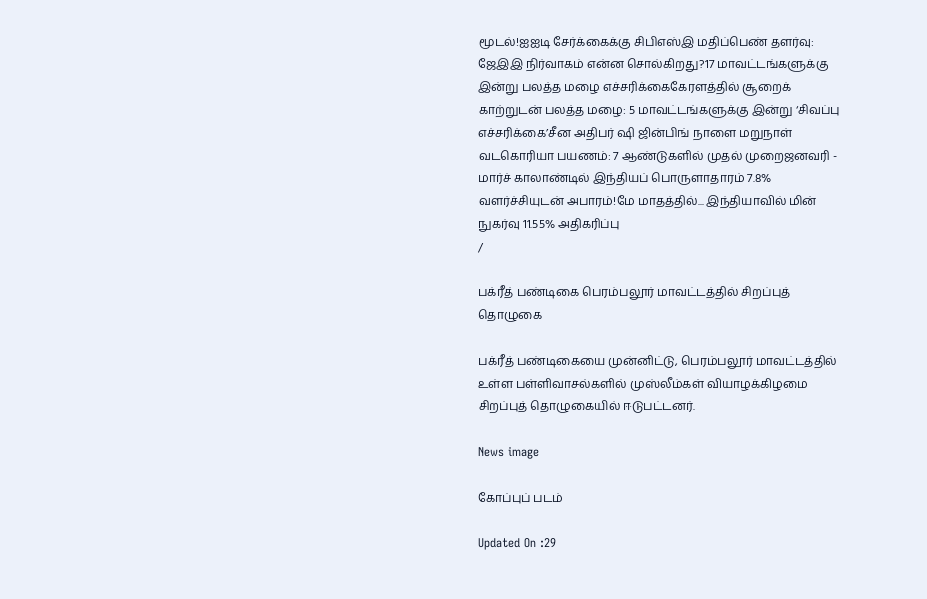மூடல்!ஐஐடி சேர்க்கைக்கு சிபிஎஸ்இ மதிப்பெண் தளர்வு: ஜேஇஇ நிர்வாகம் என்ன சொல்கிறது?17 மாவட்டங்களுக்கு இன்று பலத்த மழை எச்சரிக்கைகேரளத்தில் சூறைக் காற்றுடன் பலத்த மழை: 5 மாவட்டங்களுக்கு இன்று ‘சிவப்பு எச்சரிக்கை’சீன அதிபர் ஷி ஜின்பிங் நாளை மறுநாள் வடகொரியா பயணம்: 7 ஆண்டுகளில் முதல் முறைஜனவரி - மார்ச் காலாண்டில் இந்தியப் பொருளாதாரம் 7.8% வளர்ச்சியுடன் அபாரம்!மே மாதத்தில்... இந்தியாவில் மின் நுகர்வு 11.55% அதிகரிப்பு
/

பக்ரீத் பண்டிகை பெரம்பலூர் மாவட்டத்தில் சிறப்புத் தொழுகை

பக்ரீத் பண்டிகையை முன்னிட்டு, பெரம்பலூர் மாவட்டத்தில் உள்ள பள்ளிவாசல்களில் முஸ்லீம்கள் வியாழக்கிழமை சிறப்புத் தொழுகையில் ஈடுபட்டனர்.

News image

கோப்புப் படம்

Updated On :29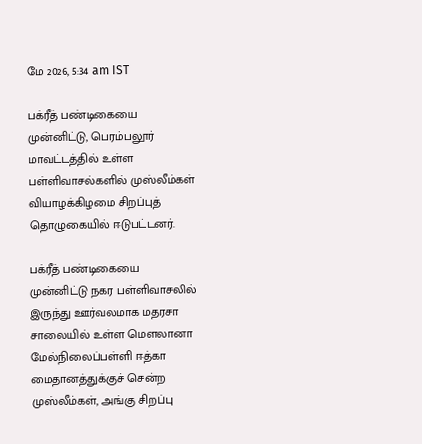மே 2026, 5:34 am IST

பக்ரீத் பண்டிகையை முன்னிட்டு, பெரம்பலூர் மாவட்டத்தில் உள்ள பள்ளிவாசல்களில் முஸ்லீம்கள் வியாழக்கிழமை சிறப்புத் தொழுகையில் ஈடுபட்டனர்.

பக்ரீத் பண்டிகையை முன்னிட்டு நகர பள்ளிவாசலில் இருந்து ஊர்வலமாக மதரசா சாலையில் உள்ள மௌலானா மேல்நிலைப்பள்ளி ஈத்கா மைதானத்துக்குச் சென்ற முஸ்லீம்கள், அங்கு சிறப்பு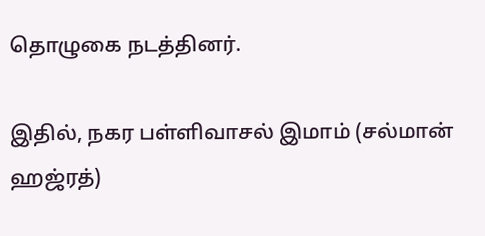தொழுகை நடத்தினர்.

இதில், நகர பள்ளிவாசல் இமாம் (சல்மான் ஹஜ்ரத்)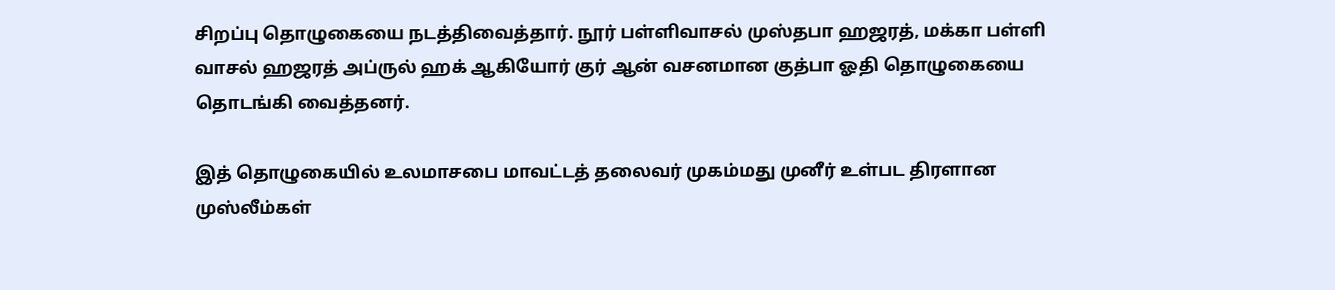சிறப்பு தொழுகையை நடத்திவைத்தார். நூர் பள்ளிவாசல் முஸ்தபா ஹஜரத், மக்கா பள்ளி வாசல் ஹஜரத் அப்ருல் ஹக் ஆகியோர் குர் ஆன் வசனமான குத்பா ஓதி தொழுகையை தொடங்கி வைத்தனர்.

இத் தொழுகையில் உலமாசபை மாவட்டத் தலைவர் முகம்மது முனீர் உள்பட திரளான முஸ்லீம்கள்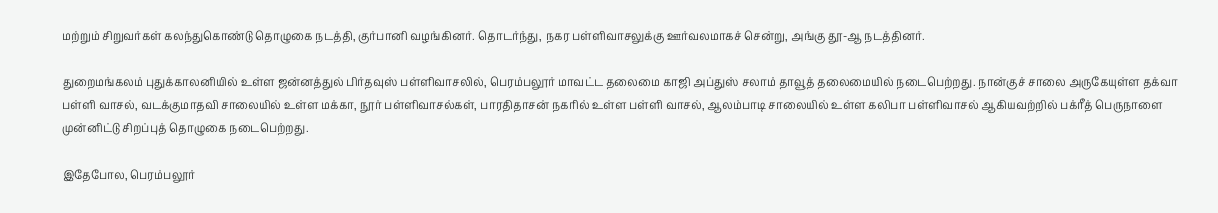மற்றும் சிறுவர்கள் கலந்துகொண்டு தொழுகை நடத்தி, குர்பானி வழங்கினர். தொடர்ந்து, நகர பள்ளிவாசலுக்கு ஊர்வலமாகச் சென்று, அங்கு தூ-ஆ நடத்தினர்.

துறைமங்கலம் புதுக்காலனியில் உள்ள ஜன்னத்துல் பிர்தவுஸ் பள்ளிவாசலில், பெரம்பலூர் மாவட்ட தலைமை காஜி அப்துஸ் சலாம் தாவூத் தலைமையில் நடைபெற்றது. நான்குச் சாலை அருகேயுள்ள தக்வா பள்ளி வாசல், வடக்குமாதவி சாலையில் உள்ள மக்கா, நூர் பள்ளிவாசல்கள், பாரதிதாசன் நகரில் உள்ள பள்ளி வாசல், ஆலம்பாடி சாலையில் உள்ள கலிபா பள்ளிவாசல் ஆகியவற்றில் பக்ரீத் பெருநாளை முன்னிட்டு சிறப்புத் தொழுகை நடைபெற்றது.

இதேபோல, பெரம்பலூர்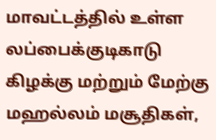மாவட்டத்தில் உள்ள லப்பைக்குடிகாடு கிழக்கு மற்றும் மேற்கு மஹல்லம் மசூதிகள்,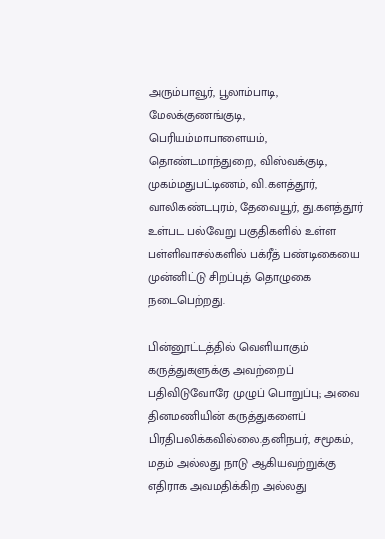அரும்பாவூர், பூலாம்பாடி, மேலக்குணங்குடி, பெரியம்மாபாளையம், தொண்டமாந்துறை, விஸ்வக்குடி, முகம்மதுபட்டிணம், வி.களத்தூர், வாலிகண்டபுரம், தேவையூர், து.களத்தூர் உள்பட பல்வேறு பகுதிகளில் உள்ள பள்ளிவாசல்களில் பக்ரீத் பண்டிகையை முன்னிட்டு சிறப்புத் தொழுகை நடைபெற்றது.

பின்னூட்டத்தில் வெளியாகும் கருத்துகளுக்கு அவற்றைப் பதிவிடுவோரே முழுப் பொறுப்பு; அவை தினமணியின் கருத்துகளைப் பிரதிபலிக்கவில்லை.தனிநபர், சமூகம், மதம் அல்லது நாடு ஆகியவற்றுக்கு எதிராக அவமதிக்கிற அல்லது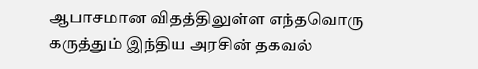ஆபாசமான விதத்திலுள்ள எந்தவொரு கருத்தும் இந்திய அரசின் தகவல்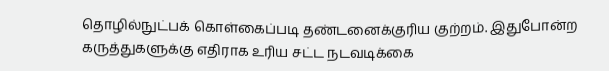தொழில்நுட்பக் கொள்கைப்படி தண்டனைக்குரிய குற்றம். இதுபோன்ற கருத்துகளுக்கு எதிராக உரிய சட்ட நடவடிக்கை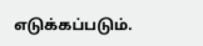எடுக்கப்படும்.